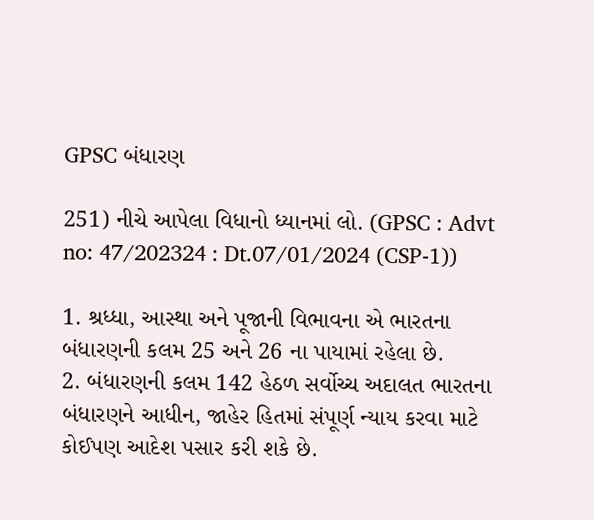GPSC બંધારણ

251) નીચે આપેલા વિધાનો ધ્યાનમાં લો. (GPSC : Advt no: 47/202324 : Dt.07/01/2024 (CSP-1))

1. શ્રધ્ધા, આસ્થા અને પૂજાની વિભાવના એ ભારતના બંધારણની કલમ 25 અને 26 ના પાયામાં રહેલા છે.
2. બંધારણની કલમ 142 હેઠળ સર્વોચ્ચ અદાલત ભારતના બંધારણને આધીન, જાહેર હિતમાં સંપૂર્ણ ન્યાય કરવા માટે કોઈપણ આદેશ પસાર કરી શકે છે.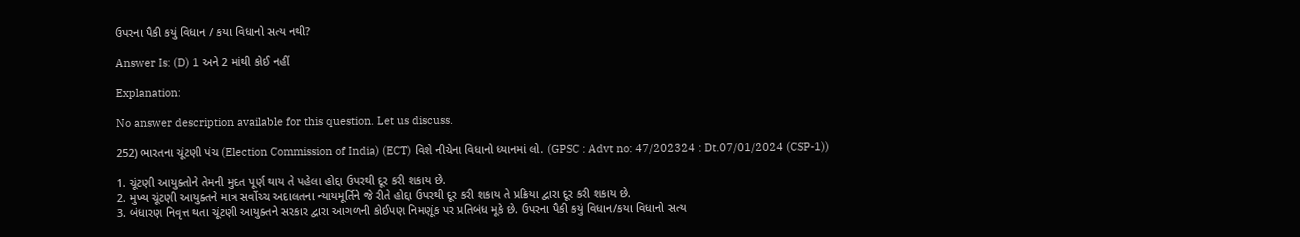ઉપરના પૈકી કયું વિધાન / કયા વિધાનો સત્ય નથી?

Answer Is: (D) 1 અને 2 માંથી કોઈ નહીં

Explanation:

No answer description available for this question. Let us discuss.

252) ભારતના ચૂંટણી પંચ (Election Commission of India) (ECT) વિશે નીચેના વિધાનો ધ્યાનમાં લો. (GPSC : Advt no: 47/202324 : Dt.07/01/2024 (CSP-1))

1. ચૂંટણી આયુક્તોને તેમની મુદત પૂર્ણ થાય તે પહેલા હોદ્દા ઉપરથી દૂર કરી શકાય છે.
2. મુખ્ય ચૂંટણી આયુક્તને માત્ર સર્વોચ્ચ અદાલતના ન્યાયમૂર્તિને જે રીતે હોદ્દા ઉપરથી દૂર કરી શકાય તે પ્રક્રિયા દ્વારા દૂર કરી શકાય છે.
3. બંધારણ નિવૃત્ત થતા ચૂંટણી આયુક્તને સરકાર દ્વારા આગળની કોઈપણ નિમણૂંક પર પ્રતિબંધ મૂકે છે. ઉપરના પૈકી કયું વિધાન/કયા વિધાનો સત્ય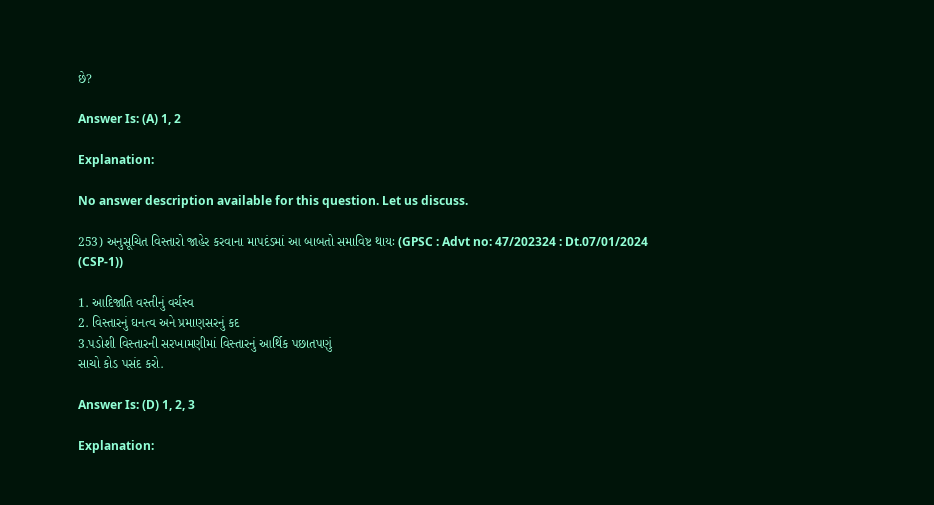છે?

Answer Is: (A) 1, 2

Explanation:

No answer description available for this question. Let us discuss.

253) અનુસૂચિત વિસ્તારો જાહેર કરવાના માપદંડમાં આ બાબતો સમાવિષ્ટ થાયઃ (GPSC : Advt no: 47/202324 : Dt.07/01/2024 (CSP-1))

1. આદિજાતિ વસ્તીનું વર્ચસ્વ
2. વિસ્તારનું ઘનત્વ અને પ્રમાણસરનું કદ
3.પડોશી વિસ્તારની સરખામણીમાં વિસ્તારનું આર્થિક પછાતપણું
સાચો કોડ પસંદ કરો.

Answer Is: (D) 1, 2, 3

Explanation: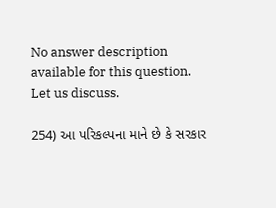No answer description available for this question. Let us discuss.

254) આ પરિકલ્પના માને છે કે સરકાર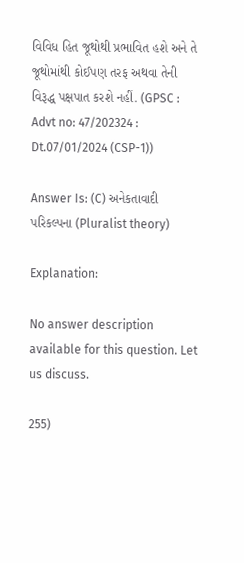વિવિધ હિત જૂથોથી પ્રભાવિત હશે અને તે જૂથોમાંથી કોઈપણ તરફ અથવા તેની વિરૂદ્ધ પક્ષપાત કરશે નહીં. (GPSC : Advt no: 47/202324 : Dt.07/01/2024 (CSP-1))

Answer Is: (C) અનેકતાવાદી પરિકલ્પના (Pluralist theory)

Explanation:

No answer description available for this question. Let us discuss.

255)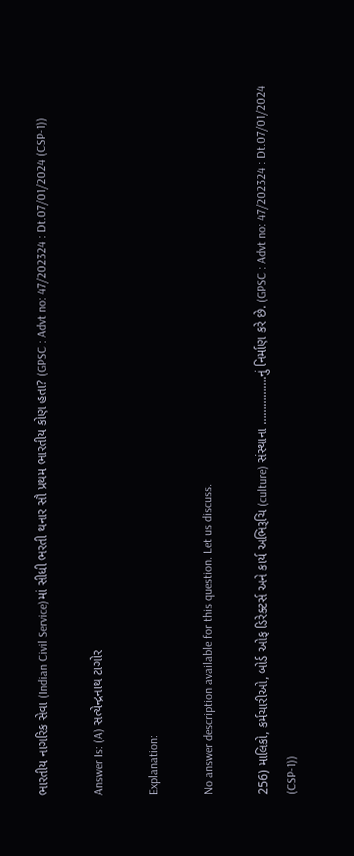ભારતીય નાગરિક સેવા (Indian Civil Service)માં સીધી ભરતી થનાર સૌ પ્રથમ ભારતીય કોણ હતા? (GPSC : Advt no: 47/202324 : Dt.07/01/2024 (CSP-1))

Answer Is: (A) સત્યેન્દ્રનાથ ટાગોર

Explanation:

No answer description available for this question. Let us discuss.

256) માલિકો, કર્મચારીઓ, બોર્ડ ઓફ ડિરેક્ટર્સ અને કાર્ય અભિરૂચિ (culture) સંસ્થાના …………….નું નિર્માણ કરે છે. (GPSC : Advt no: 47/202324 : Dt.07/01/2024 (CSP-1))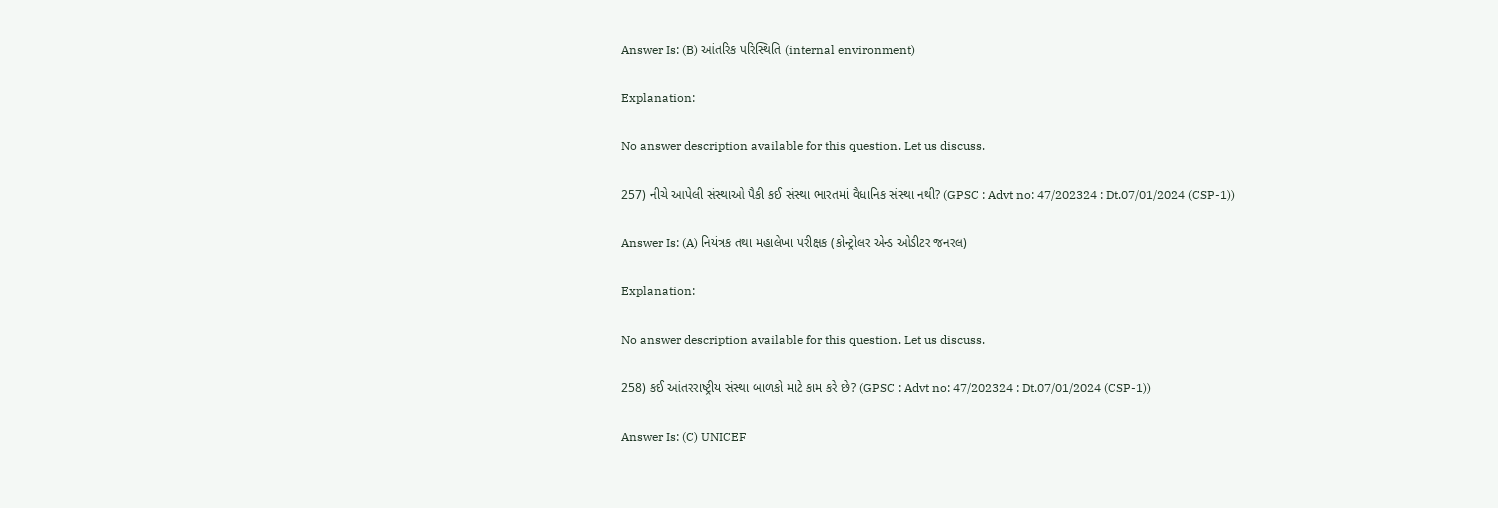Answer Is: (B) આંતરિક પરિસ્થિતિ (internal environment)

Explanation:

No answer description available for this question. Let us discuss.

257) નીચે આપેલી સંસ્થાઓ પૈકી કઈ સંસ્થા ભારતમાં વૈધાનિક સંસ્થા નથી? (GPSC : Advt no: 47/202324 : Dt.07/01/2024 (CSP-1))

Answer Is: (A) નિયંત્રક તથા મહાલેખા પરીક્ષક (કોન્ટ્રોલર એન્ડ ઓડીટર જનરલ)

Explanation:

No answer description available for this question. Let us discuss.

258) કઈ આંતરરાષ્ટ્રીય સંસ્થા બાળકો માટે કામ કરે છે? (GPSC : Advt no: 47/202324 : Dt.07/01/2024 (CSP-1))

Answer Is: (C) UNICEF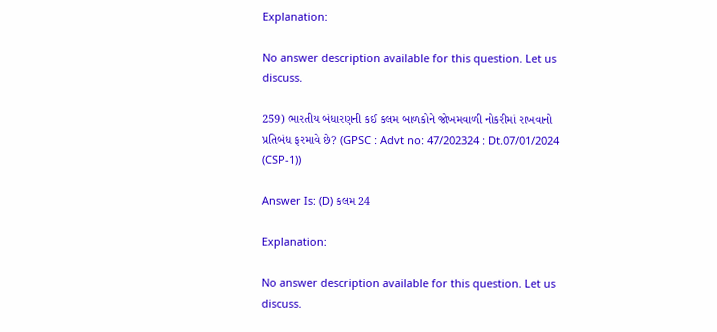Explanation:

No answer description available for this question. Let us discuss.

259) ભારતીય બંધારણની કઈ કલમ બાળકોને જોખમવાળી નોકરીમાં રાખવાનો પ્રતિબંધ ફરમાવે છે? (GPSC : Advt no: 47/202324 : Dt.07/01/2024 (CSP-1))

Answer Is: (D) કલમ 24

Explanation:

No answer description available for this question. Let us discuss.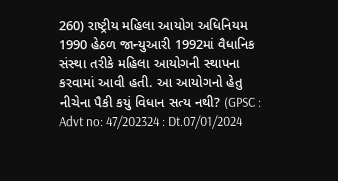260) રાષ્ટ્રીય મહિલા આયોગ અધિનિયમ 1990 હેઠળ જાન્યુઆરી 1992માં વૈધાનિક સંસ્થા તરીકે મહિલા આયોગની સ્થાપના કરવામાં આવી હતી. આ આયોગનો હેતુ નીચેના પૈકી કયું વિધાન સત્ય નથી? (GPSC : Advt no: 47/202324 : Dt.07/01/2024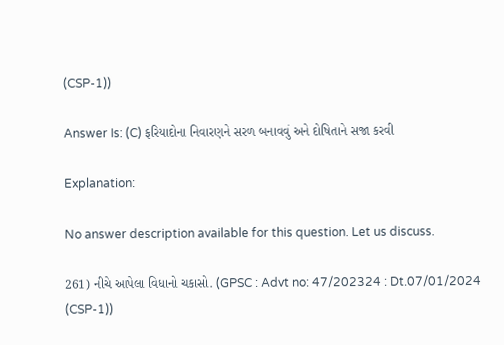(CSP-1))

Answer Is: (C) ફરિયાદોના નિવારણને સરળ બનાવવું અને દોષિતાને સજા કરવી

Explanation:

No answer description available for this question. Let us discuss.

261) નીચે આપેલા વિધાનો ચકાસો. (GPSC : Advt no: 47/202324 : Dt.07/01/2024 (CSP-1))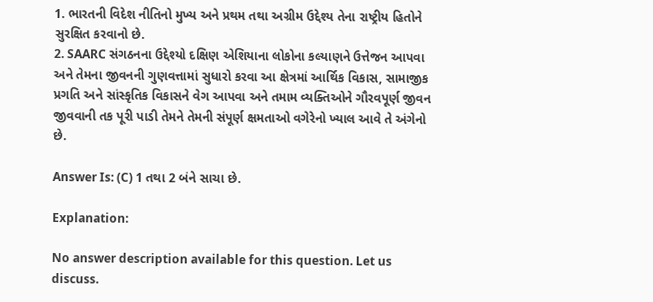1. ભારતની વિદેશ નીતિનો મુખ્ય અને પ્રથમ તથા અગ્રીમ ઉદ્દેશ્ય તેના રાષ્ટ્રીય હિતોને સુરક્ષિત કરવાનો છે.
2. SAARC સંગઠનના ઉદ્દેશ્યો દક્ષિણ એશિયાના લોકોના કલ્યાણને ઉત્તેજન આપવા અને તેમના જીવનની ગુણવત્તામાં સુધારો કરવા આ ક્ષેત્રમાં આર્થિક વિકાસ, સામાજીક પ્રગતિ અને સાંસ્કૃતિક વિકાસને વેગ આપવા અને તમામ વ્યક્તિઓને ગૌરવપૂર્ણ જીવન જીવવાની તક પૂરી પાડી તેમને તેમની સંપૂર્ણ ક્ષમતાઓ વગેરેનો ખ્યાલ આવે તે અંગેનો છે.

Answer Is: (C) 1 તથા 2 બંને સાચા છે.

Explanation:

No answer description available for this question. Let us discuss.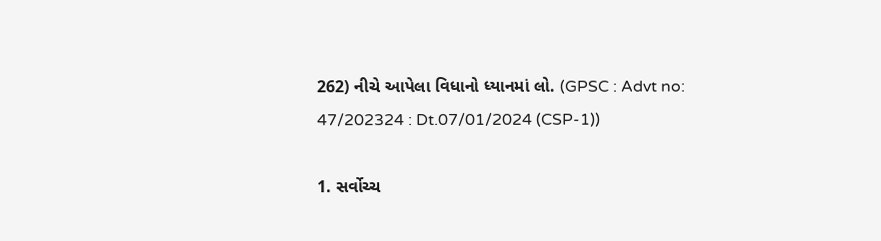262) નીચે આપેલા વિધાનો ધ્યાનમાં લો. (GPSC : Advt no: 47/202324 : Dt.07/01/2024 (CSP-1))

1. સર્વોચ્ચ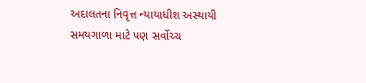અદાલતના નિવૃત્ત ન્યાયાધીશ અસ્થાયી સમયગાળા માટે પણ સર્વોચ્ચ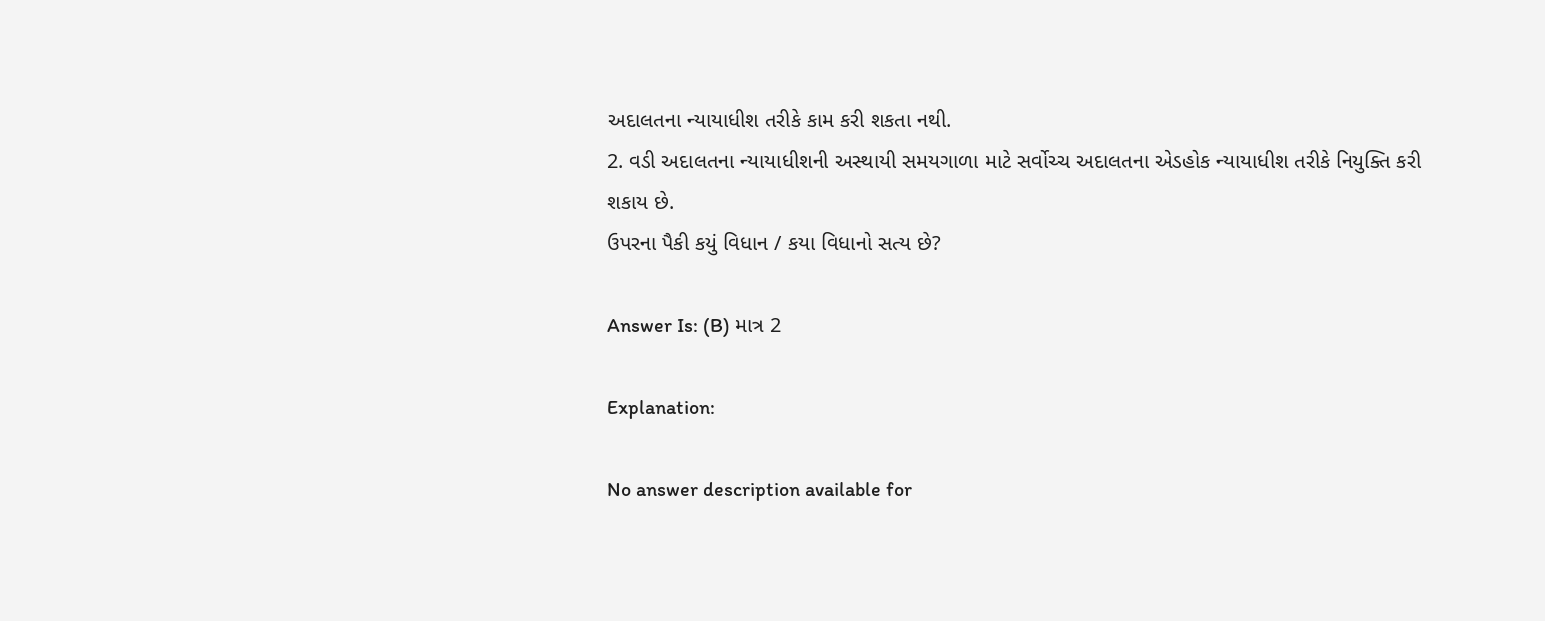અદાલતના ન્યાયાધીશ તરીકે કામ કરી શકતા નથી.
2. વડી અદાલતના ન્યાયાધીશની અસ્થાયી સમયગાળા માટે સર્વોચ્ચ અદાલતના એડહોક ન્યાયાધીશ તરીકે નિયુક્તિ કરી શકાય છે.
ઉપરના પૈકી કયું વિધાન / કયા વિધાનો સત્ય છે?

Answer Is: (B) માત્ર 2

Explanation:

No answer description available for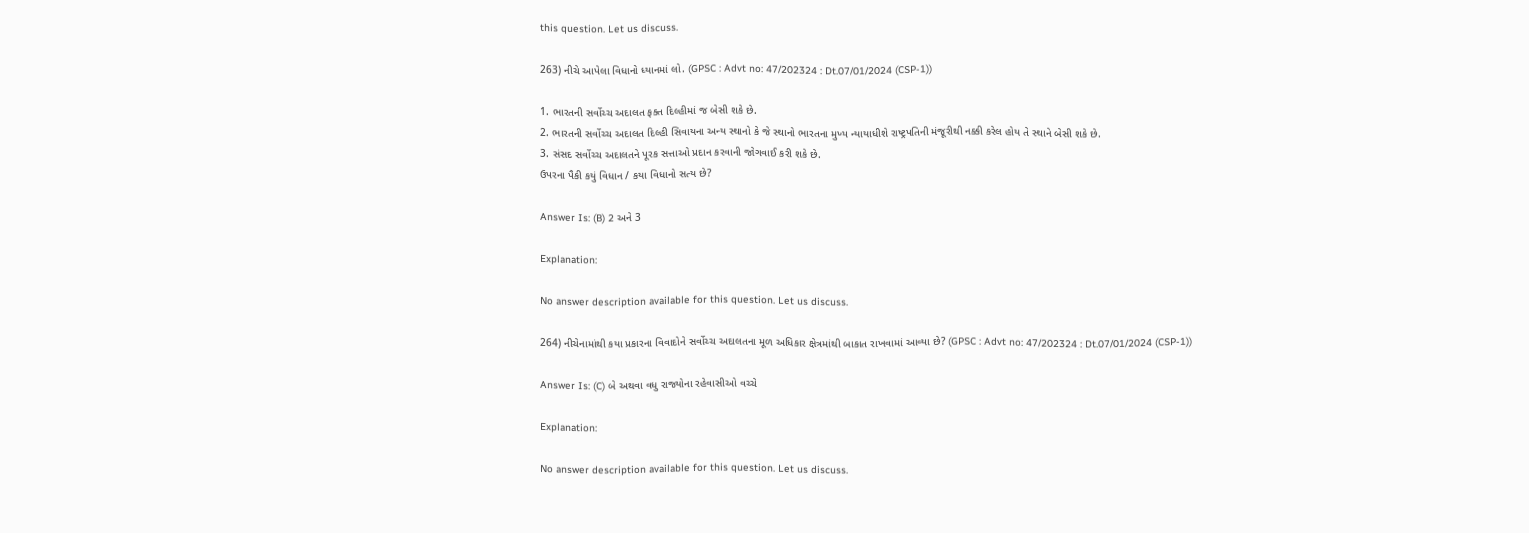this question. Let us discuss.

263) નીચે આપેલા વિધાનો ધ્યાનમાં લો. (GPSC : Advt no: 47/202324 : Dt.07/01/2024 (CSP-1))

1. ભારતની સર્વોચ્ચ અદાલત ફક્ત દિલ્હીમાં જ બેસી શકે છે.
2. ભારતની સર્વોચ્ચ અદાલત દિલ્હી સિવાયના અન્ય સ્થાનો કે જે સ્થાનો ભારતના મુખ્ય ન્યાયાધીશે રાષ્ટ્રપતિની મંજૂરીથી નક્કી કરેલ હોય તે સ્થાને બેસી શકે છે.
3. સંસદ સર્વોચ્ચ અદાલતને પૂરક સત્તાઓ પ્રદાન કરવાની જોગવાઈ કરી શકે છે.
ઉપરના પૈકી કયું વિધાન / કયા વિધાનો સત્ય છે?

Answer Is: (B) 2 અને 3

Explanation:

No answer description available for this question. Let us discuss.

264) નીચેનામાંથી કયા પ્રકારના વિવાદોને સર્વોચ્ચ અદાલતના મૂળ અધિકાર ક્ષેત્રમાંથી બાકાત રાખવામાં આવ્યા છે? (GPSC : Advt no: 47/202324 : Dt.07/01/2024 (CSP-1))

Answer Is: (C) બે અથવા વધુ રાજ્યોના રહેવાસીઓ વચ્ચે

Explanation:

No answer description available for this question. Let us discuss.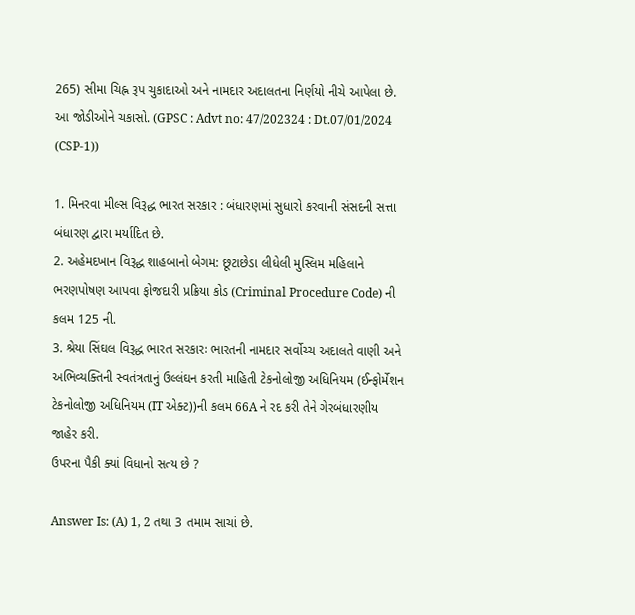265) સીમા ચિહ્ન રૂપ ચુકાદાઓ અને નામદાર અદાલતના નિર્ણયો નીચે આપેલા છે. આ જોડીઓને ચકાસો. (GPSC : Advt no: 47/202324 : Dt.07/01/2024 (CSP-1))

1. મિનરવા મીલ્સ વિરૂદ્ધ ભારત સરકાર : બંધારણમાં સુધારો કરવાની સંસદની સત્તા બંધારણ દ્વારા મર્યાદિત છે.
2. અહેમદખાન વિરૂદ્ધ શાહબાનો બેગમ: છૂટાછેડા લીધેલી મુસ્લિમ મહિલાને ભરણપોષણ આપવા ફોજદારી પ્રક્રિયા કોડ (Criminal Procedure Code) ની કલમ 125 ની.
3. શ્રેયા સિંઘલ વિરૂદ્ધ ભારત સરકારઃ ભારતની નામદાર સર્વોચ્ચ અદાલતે વાણી અને અભિવ્યક્તિની સ્વતંત્રતાનું ઉલ્લંઘન કરતી માહિતી ટેકનોલોજી અધિનિયમ (ઈન્ફોર્મેશન ટેકનોલોજી અધિનિયમ (IT એક્ટ))ની કલમ 66A ને રદ કરી તેને ગેરબંધારણીય જાહેર કરી.
ઉપરના પૈકી ક્યાં વિધાનો સત્ય છે ?

Answer Is: (A) 1, 2 તથા 3 તમામ સાચાં છે.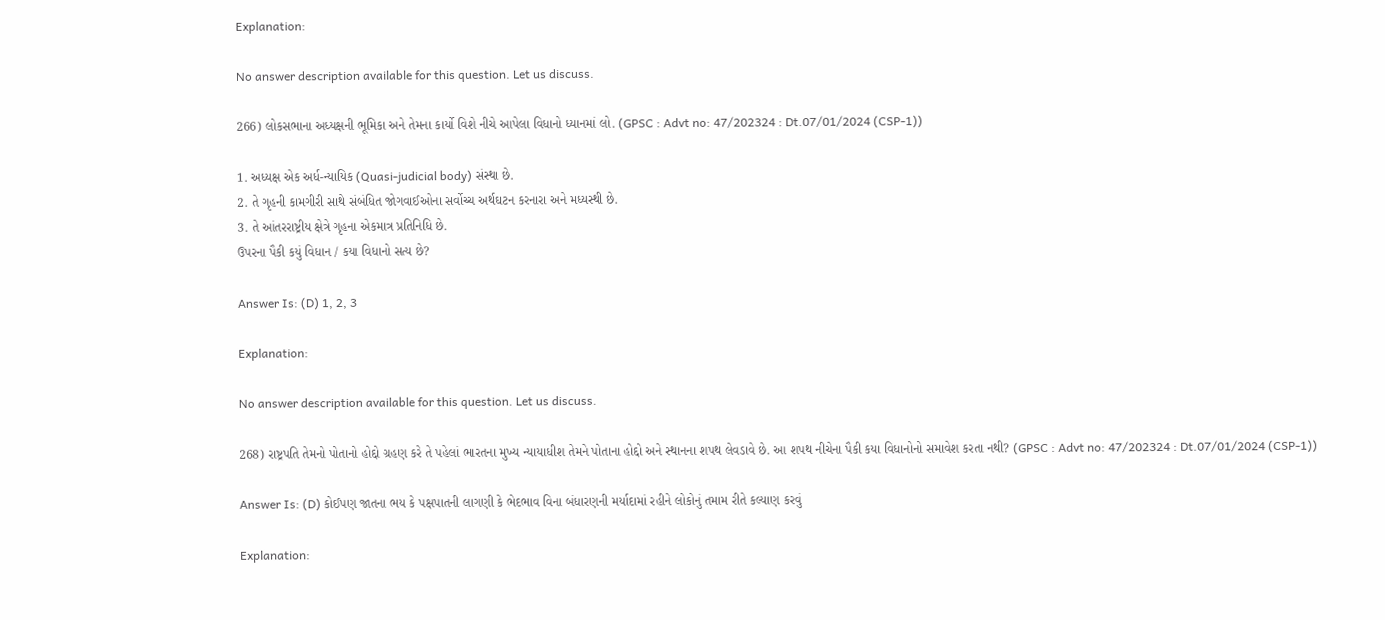Explanation:

No answer description available for this question. Let us discuss.

266) લોકસભાના અધ્યક્ષની ભૂમિકા અને તેમના કાર્યો વિશે નીચે આપેલા વિધાનો ધ્યાનમાં લો. (GPSC : Advt no: 47/202324 : Dt.07/01/2024 (CSP-1))

1. અધ્યક્ષ એક અર્ધ-ન્યાયિક (Quasi-judicial body) સંસ્થા છે.
2. તે ગૃહની કામગીરી સાથે સંબંધિત જોગવાઈઓના સર્વોચ્ચ અર્થઘટન કરનારા અને મધ્યસ્થી છે.
3. તે આંતરરાષ્ટ્રીય ક્ષેત્રે ગૃહના એકમાત્ર પ્રતિનિધિ છે.
ઉપરના પૈકી કયું વિધાન / કયા વિધાનો સત્ય છે?

Answer Is: (D) 1, 2, 3

Explanation:

No answer description available for this question. Let us discuss.

268) રાષ્ટ્રપતિ તેમનો પોતાનો હોદ્દો ગ્રહણ કરે તે પહેલાં ભારતના મુખ્ય ન્યાયાધીશ તેમને પોતાના હોદ્દો અને સ્થાનના શપથ લેવડાવે છે. આ શપથ નીચેના પૈકી કયા વિધાનોનો સમાવેશ કરતા નથી? (GPSC : Advt no: 47/202324 : Dt.07/01/2024 (CSP-1))

Answer Is: (D) કોઈપણ જાતના ભય કે પક્ષપાતની લાગણી કે ભેદભાવ વિના બંધારણની મર્યાદામાં રહીને લોકોનું તમામ રીતે કલ્યાણ કરવું

Explanation: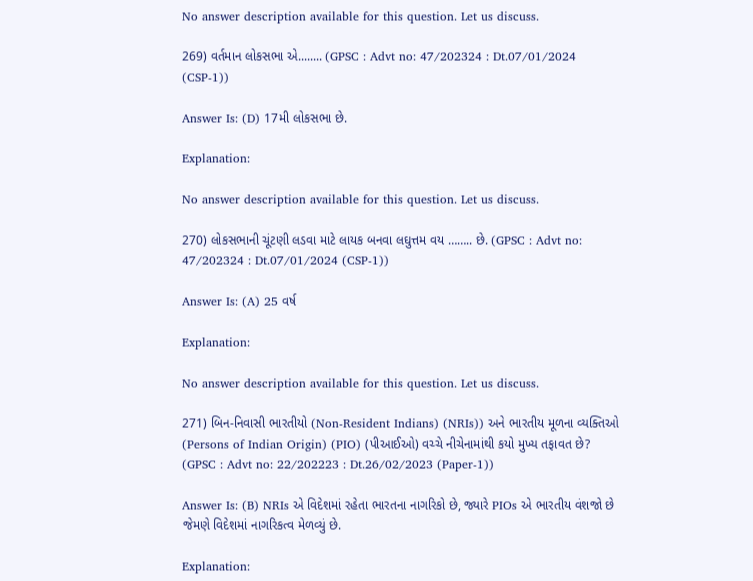No answer description available for this question. Let us discuss.

269) વર્તમાન લોકસભા એ........ (GPSC : Advt no: 47/202324 : Dt.07/01/2024 (CSP-1))

Answer Is: (D) 17મી લોકસભા છે.

Explanation:

No answer description available for this question. Let us discuss.

270) લોકસભાની ચૂંટણી લડવા માટે લાયક બનવા લઘુત્તમ વય …….. છે. (GPSC : Advt no: 47/202324 : Dt.07/01/2024 (CSP-1))

Answer Is: (A) 25 વર્ષ

Explanation:

No answer description available for this question. Let us discuss.

271) બિન-નિવાસી ભારતીયો (Non-Resident Indians) (NRIs)) અને ભારતીય મૂળના વ્યક્તિઓ (Persons of Indian Origin) (PIO) (પીઆઈઓ) વચ્ચે નીચેનામાંથી કયો મુખ્ય તફાવત છે? (GPSC : Advt no: 22/202223 : Dt.26/02/2023 (Paper-1))

Answer Is: (B) NRIs એ વિદેશમાં રહેતા ભારતના નાગરિકો છે, જ્યારે PIOs એ ભારતીય વંશજો છે જેમણે વિદેશમાં નાગરિકત્વ મેળવ્યું છે.

Explanation: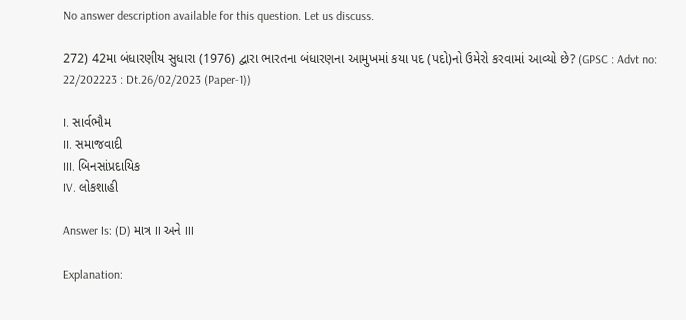No answer description available for this question. Let us discuss.

272) 42મા બંધારણીય સુધારા (1976) દ્વારા ભારતના બંધારણના આમુખમાં કયા પદ (પદો)નો ઉમેરો કરવામાં આવ્યો છે? (GPSC : Advt no: 22/202223 : Dt.26/02/2023 (Paper-1))

I. સાર્વભૌમ
II. સમાજવાદી
III. બિનસાંપ્રદાયિક
IV. લોકશાહી

Answer Is: (D) માત્ર II અને III

Explanation: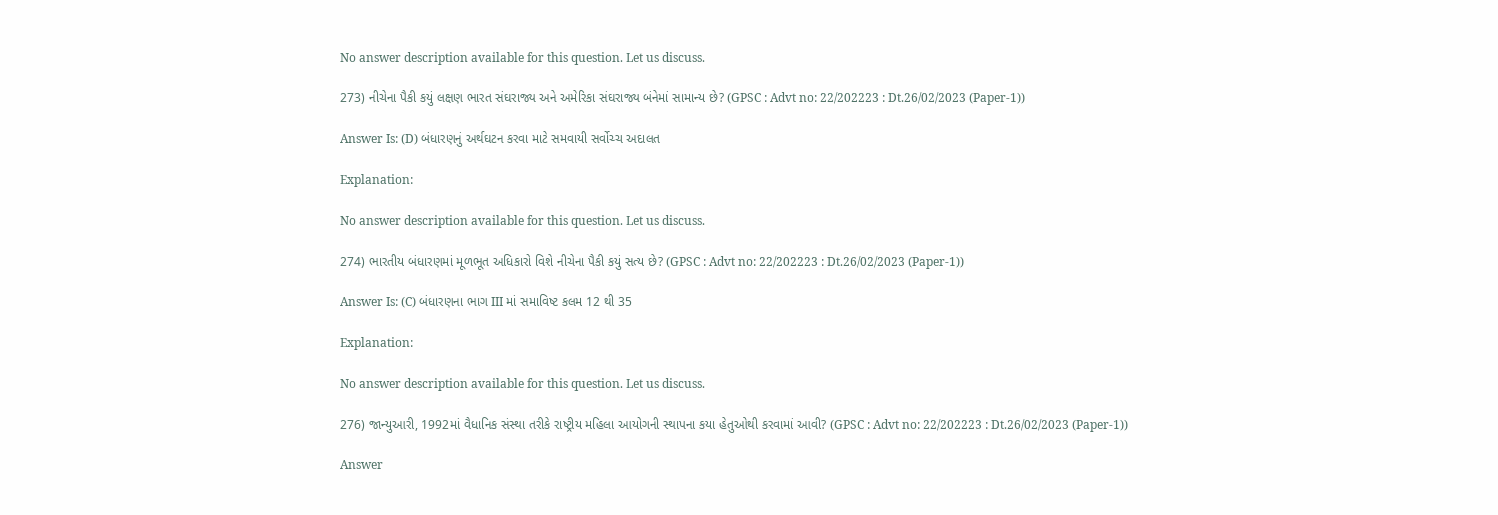No answer description available for this question. Let us discuss.

273) નીચેના પૈકી કયું લક્ષણ ભારત સંઘરાજ્ય અને અમેરિકા સંઘરાજ્ય બંનેમાં સામાન્ય છે? (GPSC : Advt no: 22/202223 : Dt.26/02/2023 (Paper-1))

Answer Is: (D) બંધારણનું અર્થઘટન કરવા માટે સમવાયી સર્વોચ્ચ અદાલત

Explanation:

No answer description available for this question. Let us discuss.

274) ભારતીય બંધારણમાં મૂળભૂત અધિકારો વિશે નીચેના પૈકી કયું સત્ય છે? (GPSC : Advt no: 22/202223 : Dt.26/02/2023 (Paper-1))

Answer Is: (C) બંધારણના ભાગ III માં સમાવિષ્ટ કલમ 12 થી 35

Explanation:

No answer description available for this question. Let us discuss.

276) જાન્યુઆરી, 1992માં વૈધાનિક સંસ્થા તરીકે રાષ્ટ્રીય મહિલા આયોગની સ્થાપના કયા હેતુઓથી કરવામાં આવી? (GPSC : Advt no: 22/202223 : Dt.26/02/2023 (Paper-1))

Answer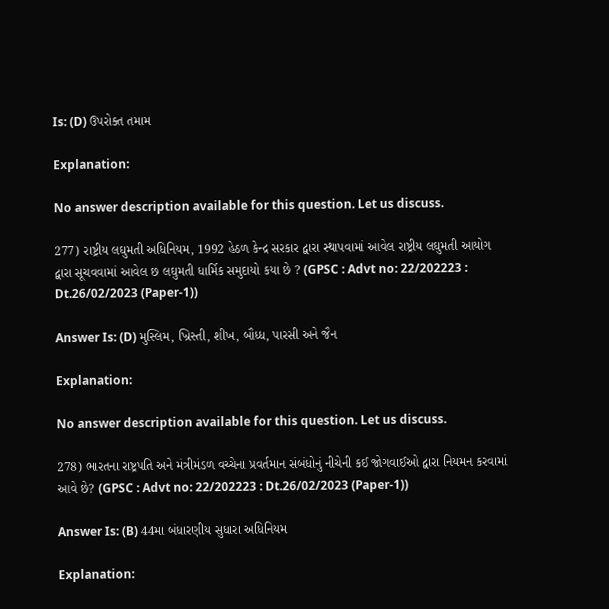Is: (D) ઉપરોક્ત તમામ

Explanation:

No answer description available for this question. Let us discuss.

277) રાષ્ટ્રીય લઘુમતી અધિનિયમ, 1992 હેઠળ કેન્દ્ર સરકાર દ્વારા સ્થાપવામાં આવેલ રાષ્ટ્રીય લઘુમતી આયોગ દ્વારા સૂચવવામાં આવેલ છ લઘુમતી ધાર્મિક સમુદાયો કયા છે ? (GPSC : Advt no: 22/202223 : Dt.26/02/2023 (Paper-1))

Answer Is: (D) મુસ્લિમ, ખ્રિસ્તી, શીખ, બૌધ્ધ, પારસી અને જૈન

Explanation:

No answer description available for this question. Let us discuss.

278) ભારતના રાષ્ટ્રપતિ અને મંત્રીમંડળ વચ્ચેના પ્રવર્તમાન સંબંધોનું નીચેની કઈ જોગવાઈઓ દ્વારા નિયમન કરવામાં આવે છે? (GPSC : Advt no: 22/202223 : Dt.26/02/2023 (Paper-1))

Answer Is: (B) 44મા બંધારણીય સુધારા અધિનિયમ

Explanation: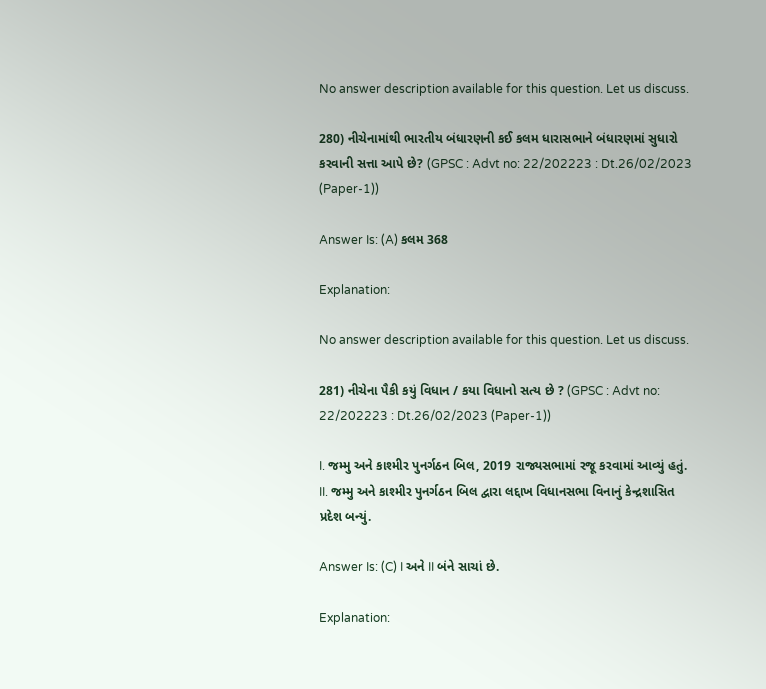No answer description available for this question. Let us discuss.

280) નીચેનામાંથી ભારતીય બંધારણની કઈ કલમ ધારાસભાને બંધારણમાં સુધારો કરવાની સત્તા આપે છે? (GPSC : Advt no: 22/202223 : Dt.26/02/2023 (Paper-1))

Answer Is: (A) કલમ 368

Explanation:

No answer description available for this question. Let us discuss.

281) નીચેના પૈકી કયું વિધાન / કયા વિધાનો સત્ય છે ? (GPSC : Advt no: 22/202223 : Dt.26/02/2023 (Paper-1))

I. જમ્મુ અને કાશ્મીર પુનર્ગઠન બિલ, 2019 રાજ્યસભામાં રજૂ કરવામાં આવ્યું હતું.
II. જમ્મુ અને કાશ્મીર પુનર્ગઠન બિલ દ્વારા લદ્દાખ વિધાનસભા વિનાનું કેન્દ્રશાસિત પ્રદેશ બન્યું.

Answer Is: (C) I અને II બંને સાચાં છે.

Explanation: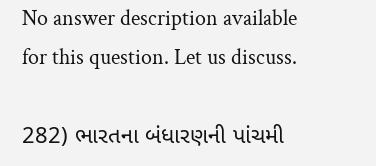No answer description available for this question. Let us discuss.

282) ભારતના બંધારણની પાંચમી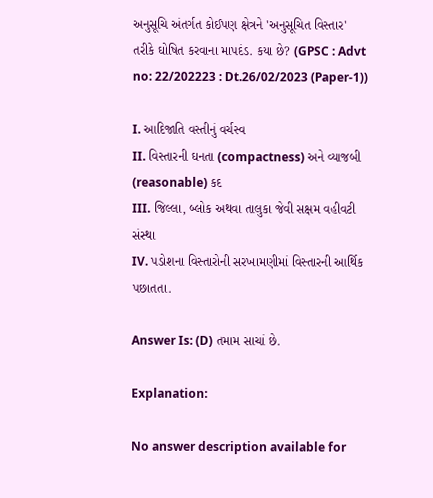અનુસૂચિ અંતર્ગત કોઈપણ ક્ષેત્રને 'અનુસૂચિત વિસ્તાર' તરીકે ઘોષિત કરવાના માપદંડ. કયા છે? (GPSC : Advt no: 22/202223 : Dt.26/02/2023 (Paper-1))

I. આદિજાતિ વસ્તીનું વર્ચસ્વ
II. વિસ્તારની ઘનતા (compactness) અને વ્યાજબી (reasonable) કદ
III. જિલ્લા, બ્લોક અથવા તાલુકા જેવી સક્ષમ વહીવટી સંસ્થા
IV. પડોશના વિસ્તારોની સરખામણીમાં વિસ્તારની આર્થિક પછાતતા.

Answer Is: (D) તમામ સાચાં છે.

Explanation:

No answer description available for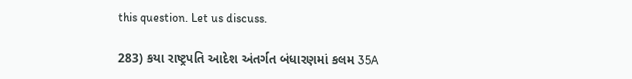this question. Let us discuss.

283) કયા રાષ્ટ્રપતિ આદેશ અંતર્ગત બંધારણમાં કલમ 35A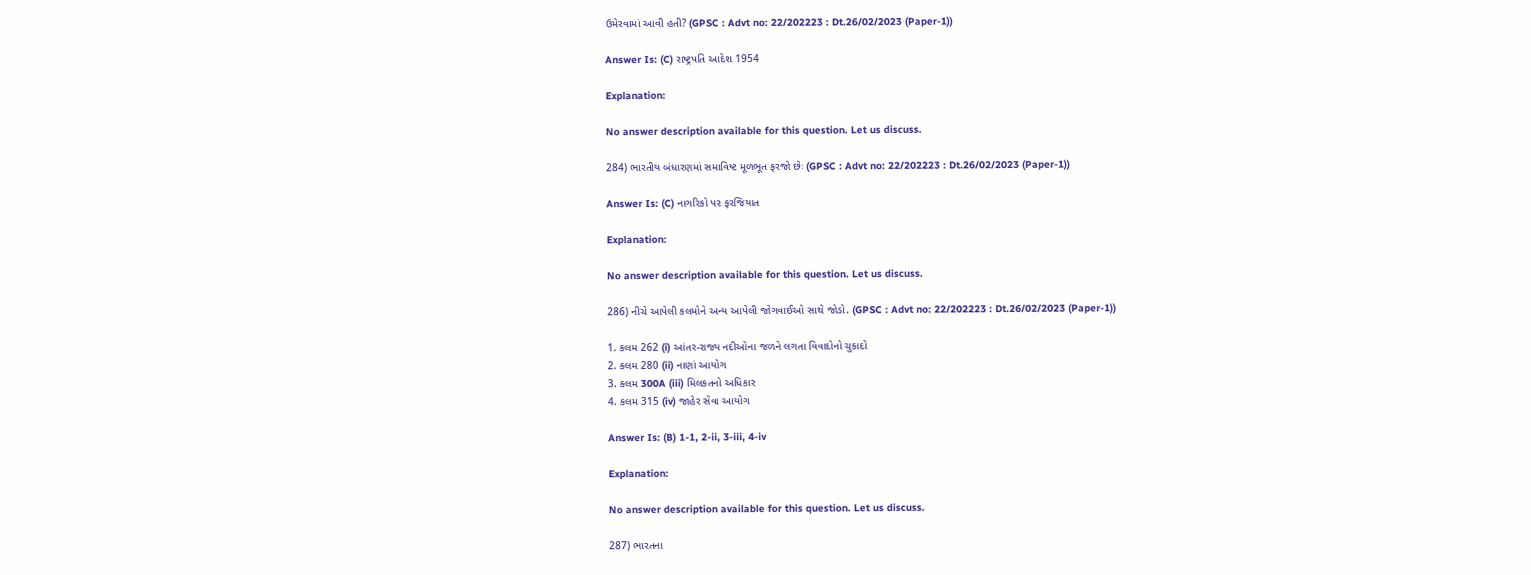ઉમેરવામાં આવી હતી? (GPSC : Advt no: 22/202223 : Dt.26/02/2023 (Paper-1))

Answer Is: (C) રાષ્ટ્રપતિ આદેશ 1954

Explanation:

No answer description available for this question. Let us discuss.

284) ભારતીય બંધારણમાં સમાવિષ્ટ મૂળભૂત ફરજો છેઃ (GPSC : Advt no: 22/202223 : Dt.26/02/2023 (Paper-1))

Answer Is: (C) નાગરિકો પર ફરજિયાત

Explanation:

No answer description available for this question. Let us discuss.

286) નીચે આપેલી કલમોને અન્ય આપેલી જોગવાઈઓ સાથે જોડો. (GPSC : Advt no: 22/202223 : Dt.26/02/2023 (Paper-1))

1. કલમ 262 (i) આંતર-રાજ્ય નદીઓના જળને લગતા વિવાદોનો ચુકાદો
2. કલમ 280 (ii) નાણાં આયોગ
3. કલમ 300A (iii) મિલકતનો અધિકાર
4. કલમ 315 (iv) જાહેર સેવા આયોગ

Answer Is: (B) 1-1, 2-ii, 3-iii, 4-iv

Explanation:

No answer description available for this question. Let us discuss.

287) ભારતના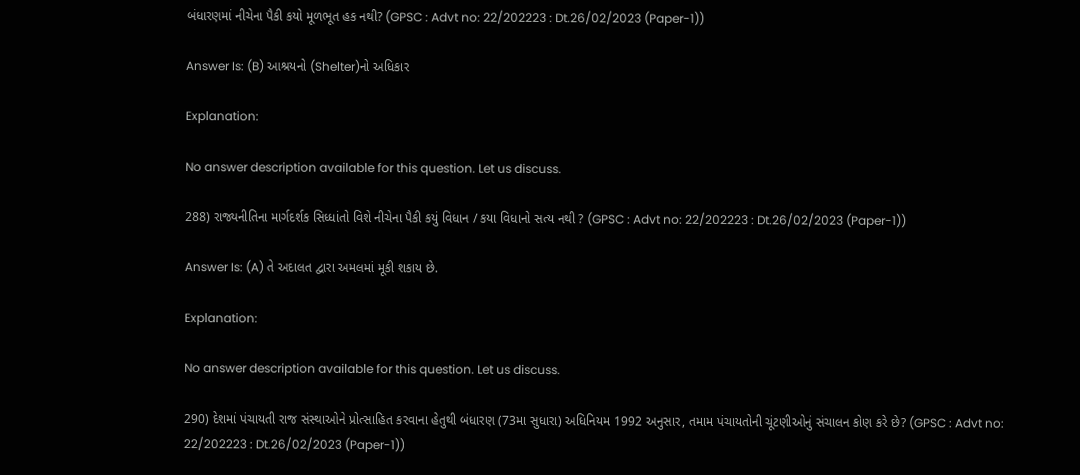બંધારણમાં નીચેના પૈકી કયો મૂળભૂત હક નથી? (GPSC : Advt no: 22/202223 : Dt.26/02/2023 (Paper-1))

Answer Is: (B) આશ્રયનો (Shelter)નો અધિકાર

Explanation:

No answer description available for this question. Let us discuss.

288) રાજ્યનીતિના માર્ગદર્શક સિધ્ધાંતો વિશે નીચેના પૈકી કયું વિધાન / કયા વિધાનો સત્ય નથી ? (GPSC : Advt no: 22/202223 : Dt.26/02/2023 (Paper-1))

Answer Is: (A) તે અદાલત દ્વારા અમલમાં મૂકી શકાય છે.

Explanation:

No answer description available for this question. Let us discuss.

290) દેશમાં પંચાયતી રાજ સંસ્થાઓને પ્રોત્સાહિત કરવાના હેતુથી બંધારણ (73મા સુધારા) અધિનિયમ 1992 અનુસાર, તમામ પંચાયતોની ચૂંટણીઓનું સંચાલન કોણ કરે છે? (GPSC : Advt no: 22/202223 : Dt.26/02/2023 (Paper-1))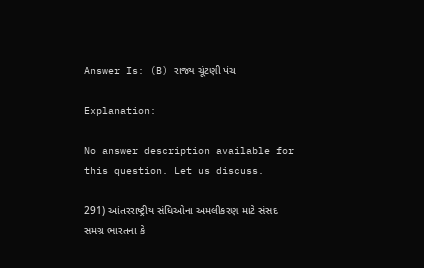Answer Is: (B) રાજ્ય ચૂંટણી પંચ

Explanation:

No answer description available for this question. Let us discuss.

291) આંતરરાષ્ટ્રીય સંધિઓના અમલીકરણ માટે સંસદ સમગ્ર ભારતના કે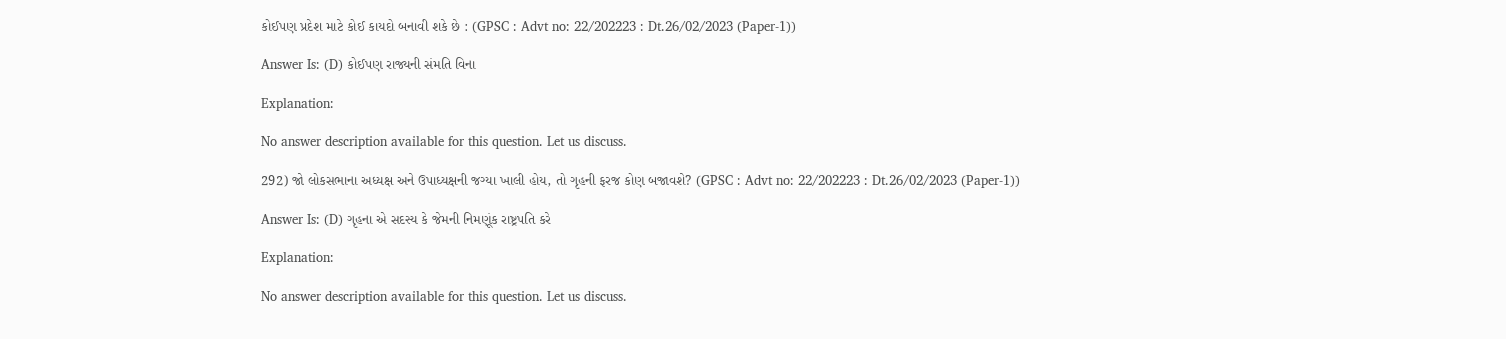કોઈપણ પ્રદેશ માટે કોઈ કાયદો બનાવી શકે છે : (GPSC : Advt no: 22/202223 : Dt.26/02/2023 (Paper-1))

Answer Is: (D) કોઈપણ રાજ્યની સંમતિ વિના

Explanation:

No answer description available for this question. Let us discuss.

292) જો લોકસભાના અધ્યક્ષ અને ઉપાધ્યક્ષની જગ્યા ખાલી હોય, તો ગૃહની ફરજ કોણ બજાવશે? (GPSC : Advt no: 22/202223 : Dt.26/02/2023 (Paper-1))

Answer Is: (D) ગૃહના એ સદસ્ય કે જેમની નિમણૂંક રાષ્ટ્રપતિ કરે

Explanation:

No answer description available for this question. Let us discuss.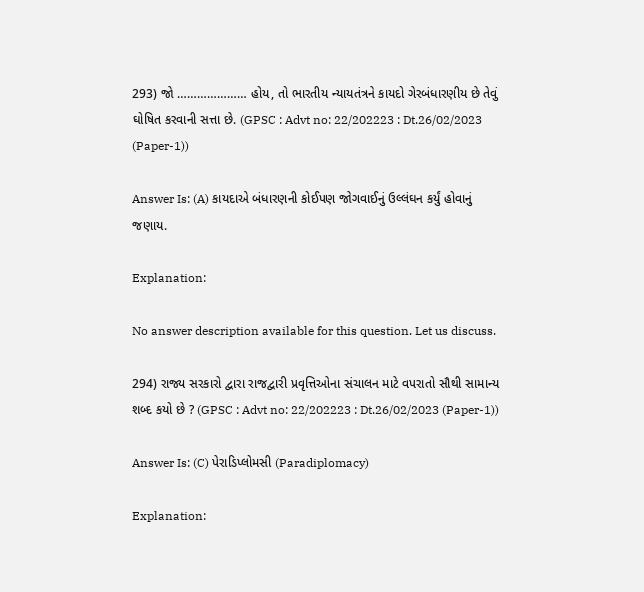293) જો ………………… હોય, તો ભારતીય ન્યાયતંત્રને કાયદો ગેરબંધારણીય છે તેવું ઘોષિત કરવાની સત્તા છે. (GPSC : Advt no: 22/202223 : Dt.26/02/2023 (Paper-1))

Answer Is: (A) કાયદાએ બંધારણની કોઈપણ જોગવાઈનું ઉલ્લંઘન કર્યું હોવાનું જણાય.

Explanation:

No answer description available for this question. Let us discuss.

294) રાજ્ય સરકારો દ્વારા રાજદ્વારી પ્રવૃત્તિઓના સંચાલન માટે વપરાતો સૌથી સામાન્ય શબ્દ કયો છે ? (GPSC : Advt no: 22/202223 : Dt.26/02/2023 (Paper-1))

Answer Is: (C) પેરાડિપ્લોમસી (Paradiplomacy)

Explanation: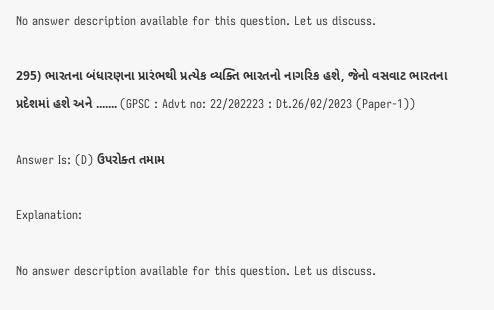No answer description available for this question. Let us discuss.

295) ભારતના બંધારણના પ્રારંભથી પ્રત્યેક વ્યક્તિ ભારતનો નાગરિક હશે, જેનો વસવાટ ભારતના પ્રદેશમાં હશે અને ....... (GPSC : Advt no: 22/202223 : Dt.26/02/2023 (Paper-1))

Answer Is: (D) ઉપરોક્ત તમામ

Explanation:

No answer description available for this question. Let us discuss.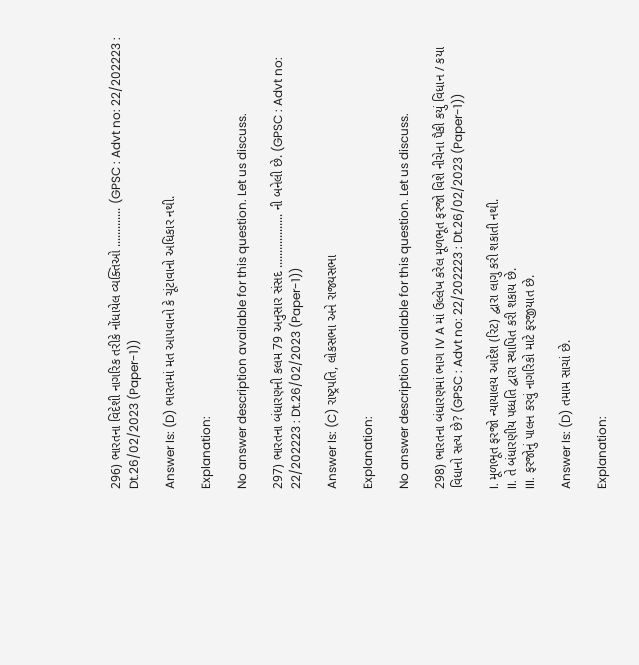296) ભારતના વિદેશી નાગરિક તરીકે નોંધાયેલ વ્યક્તિઓ ............. (GPSC : Advt no: 22/202223 : Dt.26/02/2023 (Paper-1))

Answer Is: (D) ભારતમાં મત આપવાનો કે ચૂંટાવાનો અધિકાર નથી.

Explanation:

No answer description available for this question. Let us discuss.

297) ભારતના બંધારણની કલમ 79 અનુસાર સંસદ .................. ની બનેલી છે. (GPSC : Advt no: 22/202223 : Dt.26/02/2023 (Paper-1))

Answer Is: (C) રાષ્ટ્રપતિ, લોકસભા અને રાજ્યસભા

Explanation:

No answer description available for this question. Let us discuss.

298) ભારતના બંધારણમાં ભાગ IV A માં ઉલ્લેખ કરેલ મૂળભૂત ફરજો વિશે નીચેના પૈકી કયું વિધાન / કયા વિધાનો સત્ય છે? (GPSC : Advt no: 22/202223 : Dt.26/02/2023 (Paper-1))

I. મૂળભૂત ફરજો ન્યાયાલય આદેશ (રિટ) દ્વારા લાગુ કરી શકાતી નથી.
II. તે બંધારણીય પધ્ધતિ દ્વારા સ્થાપિત કરી શકાય છે.
III. ફરજોનું પાલન કરવું નાગરિકો માટે ફરજીયાત છે.

Answer Is: (D) તમામ સાચાં છે.

Explanation: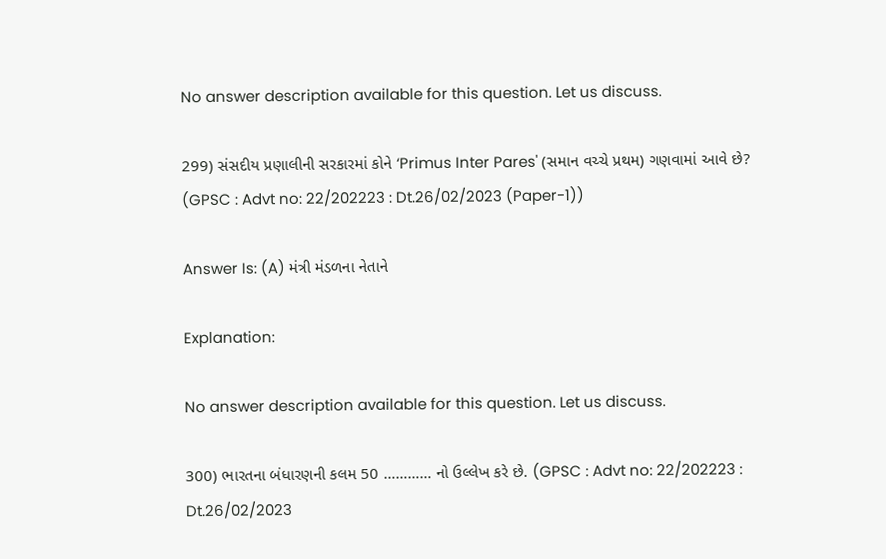No answer description available for this question. Let us discuss.

299) સંસદીય પ્રણાલીની સરકારમાં કોને ‘Primus Inter Pares' (સમાન વચ્ચે પ્રથમ) ગણવામાં આવે છે? (GPSC : Advt no: 22/202223 : Dt.26/02/2023 (Paper-1))

Answer Is: (A) મંત્રી મંડળના નેતાને

Explanation:

No answer description available for this question. Let us discuss.

300) ભારતના બંધારણની કલમ 50 ………… નો ઉલ્લેખ કરે છે. (GPSC : Advt no: 22/202223 : Dt.26/02/2023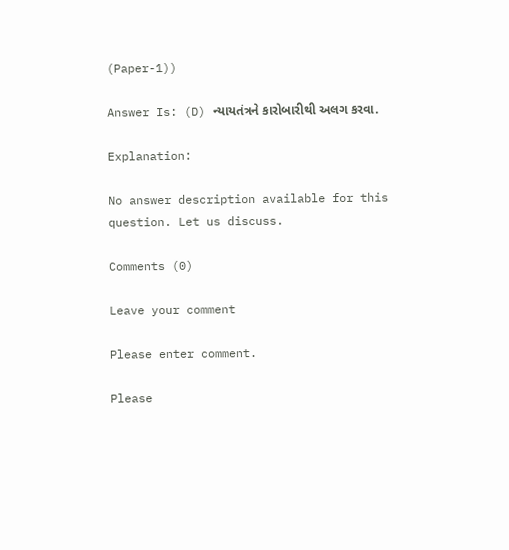(Paper-1))

Answer Is: (D) ન્યાયતંત્રને કારોબારીથી અલગ કરવા.

Explanation:

No answer description available for this question. Let us discuss.

Comments (0)

Leave your comment

Please enter comment.

Please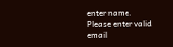enter name.
Please enter valid email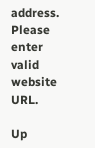address.
Please enter valid website URL.

Up